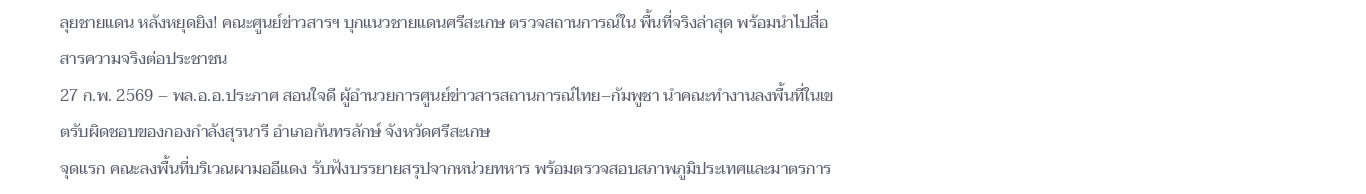ลุยชายแดน หลังหยุดยิง! คณะศูนย์ข่าวสารฯ บุกแนวชายแดนศรีสะเกษ ตรวจสถานการณ์ใน พื้นที่จริงล่าสุด พร้อมนำไปสื่อสารความจริงต่อประชาชน
27 ก.พ. 2569 – พล.อ.อ.ประภาศ สอนใจดี ผู้อำนวยการศูนย์ข่าวสารสถานการณ์ไทย–กัมพูชา นำคณะทำงานลงพื้นที่ในเขตรับผิดชอบของกองกำลังสุรนารี อำเภอกันทรลักษ์ จังหวัดศรีสะเกษ
จุดแรก คณะลงพื้นที่บริเวณผามออีแดง รับฟังบรรยายสรุปจากหน่วยทหาร พร้อมตรวจสอบสภาพภูมิประเทศและมาตรการ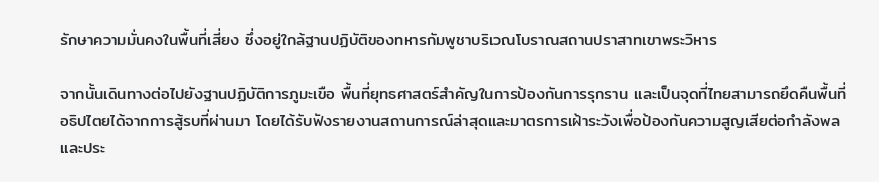รักษาความมั่นคงในพื้นที่เสี่ยง ซึ่งอยู่ใกล้ฐานปฏิบัติของทหารกัมพูชาบริเวณโบราณสถานปราสาทเขาพระวิหาร

จากนั้นเดินทางต่อไปยังฐานปฏิบัติการภูมะเขือ พื้นที่ยุทธศาสตร์สำคัญในการป้องกันการรุกราน และเป็นจุดที่ไทยสามารถยึดคืนพื้นที่อธิปไตยได้จากการสู้รบที่ผ่านมา โดยได้รับฟังรายงานสถานการณ์ล่าสุดและมาตรการเฝ้าระวังเพื่อป้องกันความสูญเสียต่อกำลังพลและประ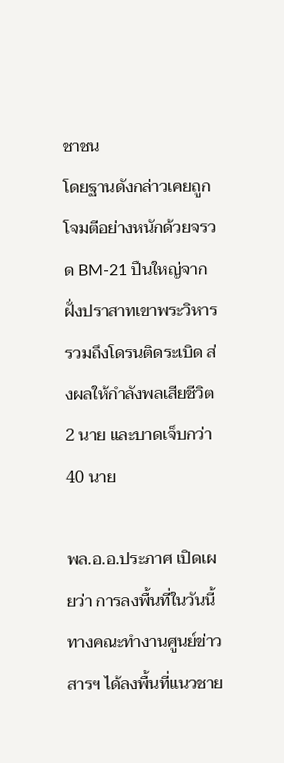ชาชน
โดยฐานดังกล่าวเคยถูกโจมตีอย่างหนักด้วยจรวด BM-21 ปืนใหญ่จากฝั่งปราสาทเขาพระวิหาร รวมถึงโดรนติดระเบิด ส่งผลให้กำลังพลเสียชีวิต 2 นาย และบาดเจ็บกว่า 40 นาย

พล.อ.อ.ประภาศ เปิดเผยว่า การลงพื้นที่ในวันนี้ทางคณะทำงานศูนย์ข่าวสารฯ ได้ลงพื้นที่แนวชาย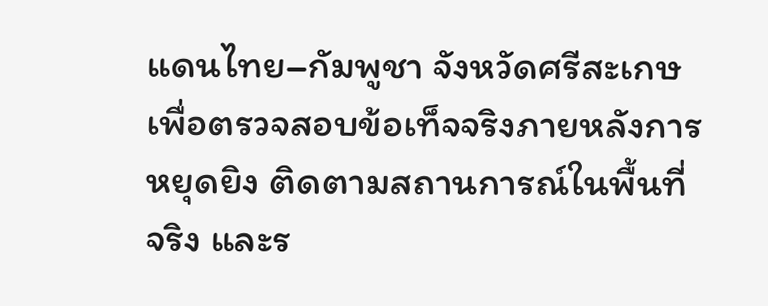แดนไทย–กัมพูชา จังหวัดศรีสะเกษ เพื่อตรวจสอบข้อเท็จจริงภายหลังการหยุดยิง ติดตามสถานการณ์ในพื้นที่จริง และร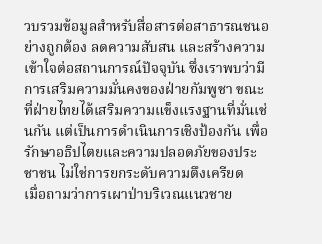วบรวมข้อมูลสำหรับสื่อสารต่อสาธารณชนอย่างถูกต้อง ลดความสับสน และสร้างความเข้าใจต่อสถานการณ์ปัจจุบัน ซึ่งเราพบว่ามีการเสริมความมั่นคงของฝ่ายกัมพูชา ขณะที่ฝ่ายไทยได้เสริมความแข็งแรงฐานที่มั่นเช่นกัน แต่เป็นการดำเนินการเชิงป้องกัน เพื่อรักษาอธิปไตยและความปลอดภัยของประชาชน ไม่ใช่การยกระดับความตึงเครียด
เมื่อถามว่าการเผาป่าบริเวณแนวชาย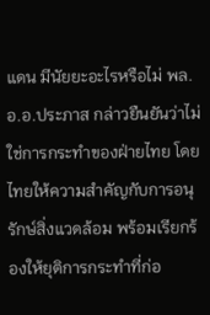แดน มีนัยยะอะไรหรือไม่ พล.อ.อ.ประภาส กล่าวยืนยันว่าไม่ใช่การกระทำของฝ่ายไทย โดยไทยให้ความสำคัญกับการอนุรักษ์สิ่งแวดล้อม พร้อมเรียกร้องให้ยุติการกระทำที่ก่อ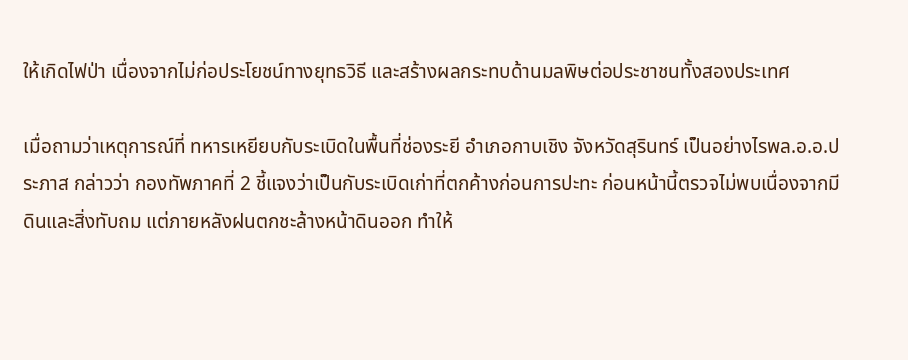ให้เกิดไฟป่า เนื่องจากไม่ก่อประโยชน์ทางยุทธวิธี และสร้างผลกระทบด้านมลพิษต่อประชาชนทั้งสองประเทศ

เมื่อถามว่าเหตุการณ์ที่ ทหารเหยียบกับระเบิดในพื้นที่ช่องระยี อำเภอกาบเชิง จังหวัดสุรินทร์ เป็นอย่างไรพล.อ.อ.ประภาส กล่าวว่า กองทัพภาคที่ 2 ชี้แจงว่าเป็นกับระเบิดเก่าที่ตกค้างก่อนการปะทะ ก่อนหน้านี้ตรวจไม่พบเนื่องจากมีดินและสิ่งทับถม แต่ภายหลังฝนตกชะล้างหน้าดินออก ทำให้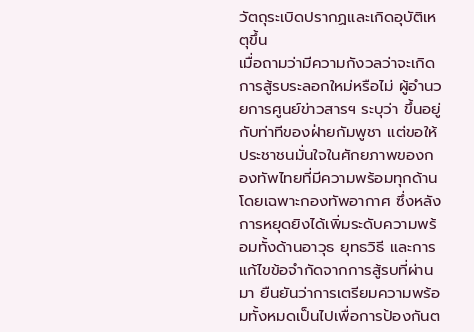วัตถุระเบิดปรากฏและเกิดอุบัติเหตุขึ้น
เมื่อถามว่ามีความกังวลว่าจะเกิดการสู้รบระลอกใหม่หรือไม่ ผู้อำนวยการศูนย์ข่าวสารฯ ระบุว่า ขึ้นอยู่กับท่าทีของฝ่ายกัมพูชา แต่ขอให้ประชาชนมั่นใจในศักยภาพของกองทัพไทยที่มีความพร้อมทุกด้าน โดยเฉพาะกองทัพอากาศ ซึ่งหลังการหยุดยิงได้เพิ่มระดับความพร้อมทั้งด้านอาวุธ ยุทธวิธี และการแก้ไขข้อจำกัดจากการสู้รบที่ผ่านมา ยืนยันว่าการเตรียมความพร้อมทั้งหมดเป็นไปเพื่อการป้องกันต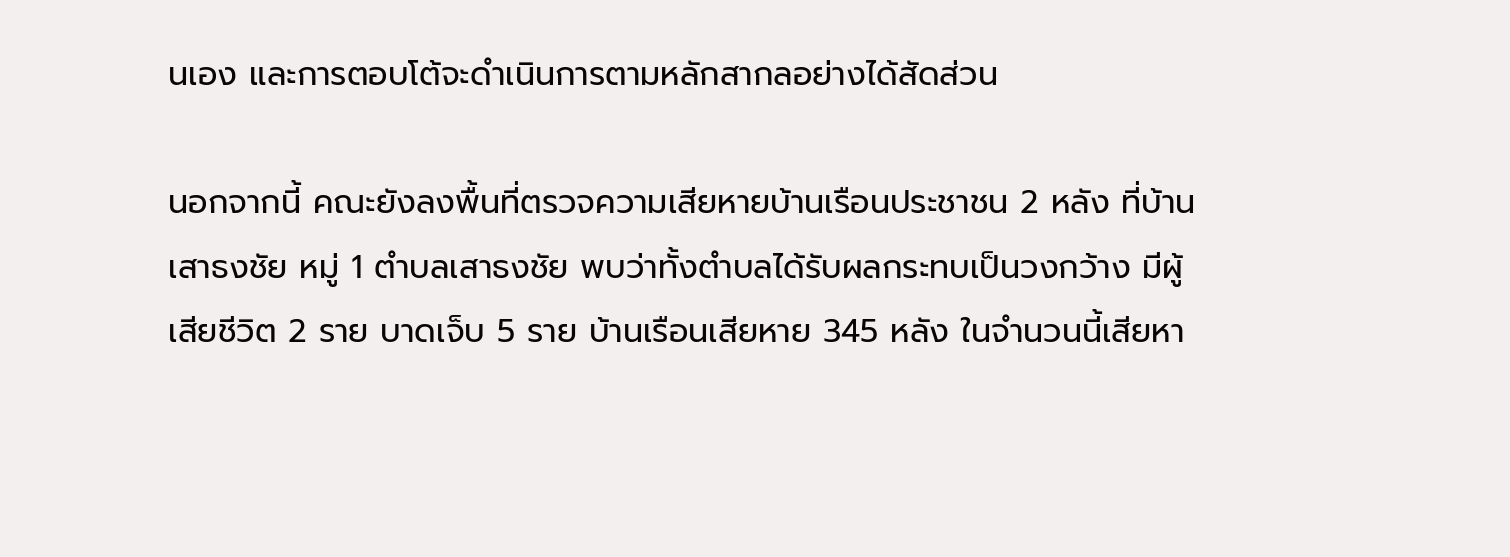นเอง และการตอบโต้จะดำเนินการตามหลักสากลอย่างได้สัดส่วน

นอกจากนี้ คณะยังลงพื้นที่ตรวจความเสียหายบ้านเรือนประชาชน 2 หลัง ที่บ้านเสาธงชัย หมู่ 1 ตำบลเสาธงชัย พบว่าทั้งตำบลได้รับผลกระทบเป็นวงกว้าง มีผู้เสียชีวิต 2 ราย บาดเจ็บ 5 ราย บ้านเรือนเสียหาย 345 หลัง ในจำนวนนี้เสียหา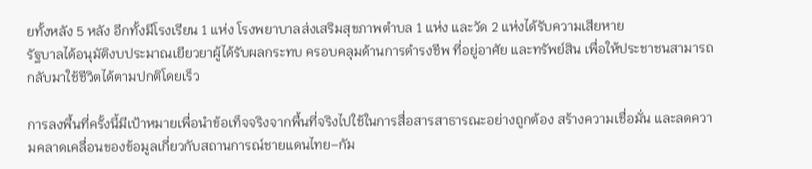ยทั้งหลัง 5 หลัง อีกทั้งมีโรงเรียน 1 แห่ง โรงพยาบาลส่งเสริมสุขภาพตำบล 1 แห่ง และวัด 2 แห่งได้รับความเสียหาย
รัฐบาลได้อนุมัติงบประมาณเยียวยาผู้ได้รับผลกระทบ ครอบคลุมด้านการดำรงชีพ ที่อยู่อาศัย และทรัพย์สิน เพื่อให้ประชาชนสามารถกลับมาใช้ชีวิตได้ตามปกติโดยเร็ว

การลงพื้นที่ครั้งนี้มีเป้าหมายเพื่อนำข้อเท็จจริงจากพื้นที่จริงไปใช้ในการสื่อสารสาธารณะอย่างถูกต้อง สร้างความเชื่อมั่น และลดความคลาดเคลื่อนของข้อมูลเกี่ยวกับสถานการณ์ชายแดนไทย–กัม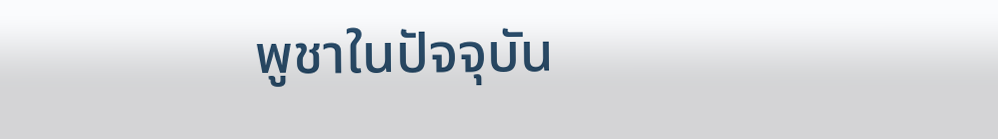พูชาในปัจจุบัน